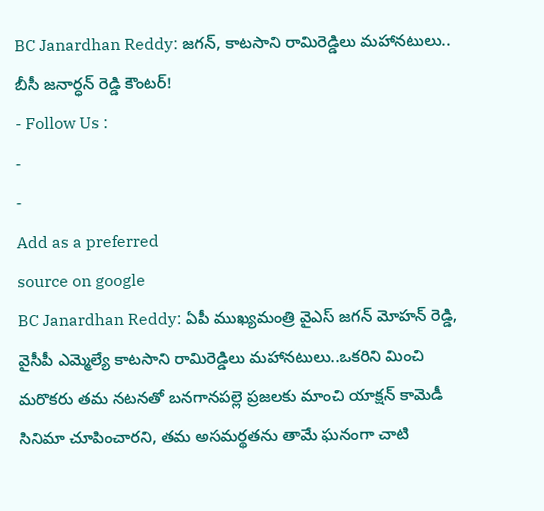BC Janardhan Reddy: జగన్, కాటసాని రామిరెడ్డిలు మహానటులు.. బీసీ జనార్ధన్ రెడ్డి కౌంటర్!
- Follow Us :
-
-
Add as a preferred
source on google
BC Janardhan Reddy: ఏపీ ముఖ్యమంత్రి వైఎస్ జగన్ మోహన్ రెడ్డి, వైసీపీ ఎమ్మెల్యే కాటసాని రామిరెడ్డిలు మహానటులు..ఒకరిని మించి మరొకరు తమ నటనతో బనగానపల్లె ప్రజలకు మాంచి యాక్షన్ కామెడీ సినిమా చూపించారని, తమ అసమర్థతను తామే ఘనంగా చాటి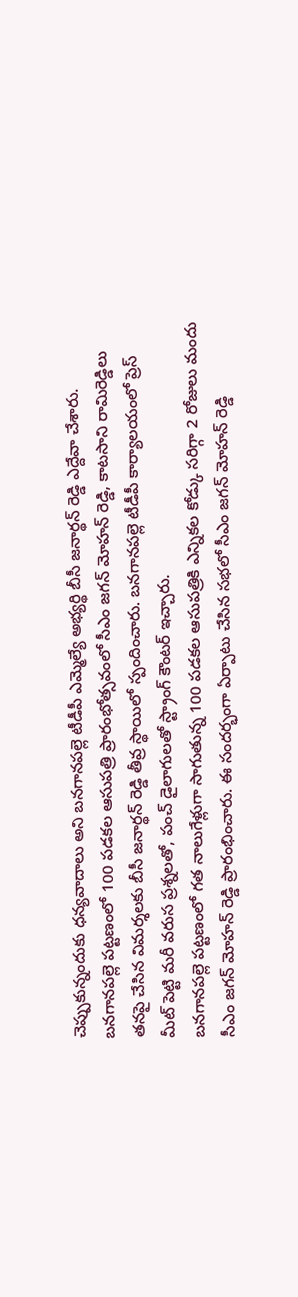చెప్పుకున్నందుకు ధన్యవాదాలు అని బనగానపల్లె టీడీపీ ఎమ్మెల్యే అభ్యర్థి బీసీ జనార్థన్ రెడ్డి ఎద్దేవా చేశారు. బనగానపల్లె పట్టణంలో 100 పడకల ఆసుపత్రి ప్రారంభోత్సవంలో సీఎం జగన్ మోహన్ రెడ్డి, కాటసాని రామిరెడ్డిలు తనపై చేసిన విమర్శలకు బీసీ జనార్థన్ రెడ్డి తీవ్ర స్థాయిలో స్పందించారు. బనగానపల్లె టీడీపీ కార్యాలయంలో ప్రెస్ మీట్ పెట్టి మరీ వరుస ప్రశ్నలతో, పంచ్ డైలాగులతో స్ట్రాంగ్ కౌంటర్ ఇచ్చారు.
బనగానపల్లె పట్టణంలో గత నాలుగేళ్లుగా సాగుతున్న 100 పడకల ఆసుపత్రికి ఎన్నికల కోడ్కు సరిగ్గా 2 రోజులు మందు సీఎం జగన్ మోహన్ రెడ్డి ప్రారంభించారు. ఈ సందర్భంగా ఏర్పాటు చేసిన సభలో సీఎం జగన్ మోహన్ రెడ్డి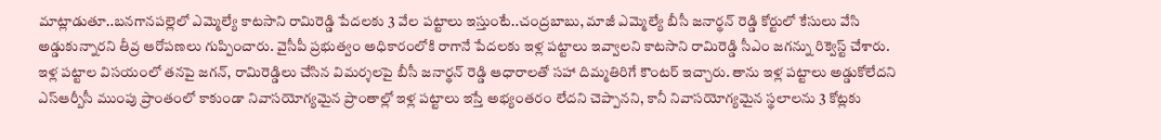మాట్లాడుతూ..బనగానపల్లెలో ఎమ్మెల్యే కాటసాని రామిరెడ్డి పేదలకు 3 వేల పట్టాలు ఇస్తుంటే..చంద్రబాబు, మాజీ ఎమ్మెల్యే బీసీ జనార్థన్ రెడ్డి కోర్టులో కేసులు వేసి అడ్డుకున్నారని తీవ్ర ఆరోపణలు గుప్పించారు. వైసీపీ ప్రభుత్వం అధికారంలోకి రాగానే పేదలకు ఇళ్ల పట్టాలు ఇవ్వాలని కాటసాని రామిరెడ్డి సీఎం జగన్ను రిక్వెస్ట్ చేశారు. ఇళ్ల పట్టాల విసయంలో తనపై జగన్, రామిరెడ్డిలు చేసిన విమర్శలపై బీసీ జనార్థన్ రెడ్డి ఆధారాలతో సహా దిమ్మతిరిగే కౌంటర్ ఇచ్చారు. తాను ఇళ్ల పట్టాలు అడ్డుకోలేదని ఎస్ఆర్బీసీ ముంపు ప్రాంతంలో కాకుండా నివాసయోగ్యమైన ప్రాంతాల్లో ఇళ్ల పట్టాలు ఇస్తే అభ్యంతరం లేదని చెప్పానని, కానీ నివాసయోగ్యమైన స్థలాలను 3 కోట్లకు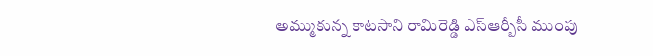అమ్ముకున్న కాటసాని రామిరెడ్డి ఎస్ఆర్బీసీ ముంపు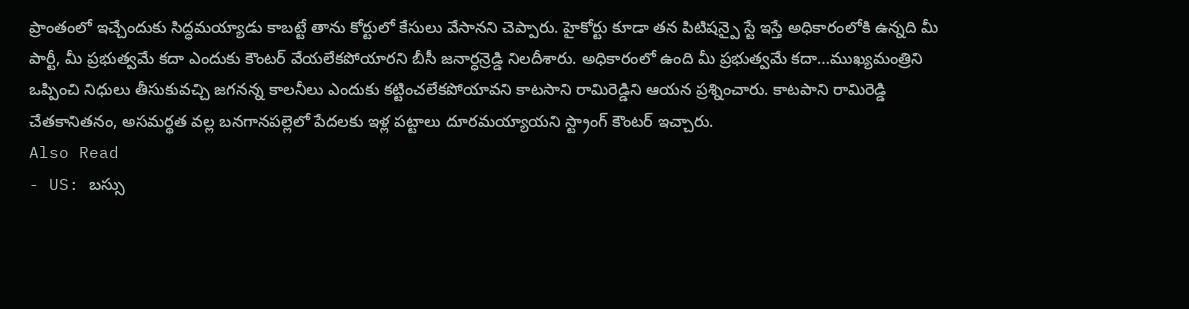ప్రాంతంలో ఇచ్చేందుకు సిద్ధమయ్యాడు కాబట్టే తాను కోర్టులో కేసులు వేసానని చెప్పారు. హైకోర్టు కూడా తన పిటిషన్పై స్టే ఇస్తే అధికారంలోకి ఉన్నది మీ పార్టీ, మీ ప్రభుత్వమే కదా ఎందుకు కౌంటర్ వేయలేకపోయారని బీసీ జనార్ధన్రెడ్డి నిలదీశారు. అధికారంలో ఉంది మీ ప్రభుత్వమే కదా…ముఖ్యమంత్రిని ఒప్పించి నిధులు తీసుకువచ్చి జగనన్న కాలనీలు ఎందుకు కట్టించలేకపోయావని కాటసాని రామిరెడ్డిని ఆయన ప్రశ్నించారు. కాటపాని రామిరెడ్డి చేతకానితనం, అసమర్థత వల్ల బనగానపల్లెలో పేదలకు ఇళ్ల పట్టాలు దూరమయ్యాయని స్ట్రాంగ్ కౌంటర్ ఇచ్చారు.
Also Read
- US: బస్సు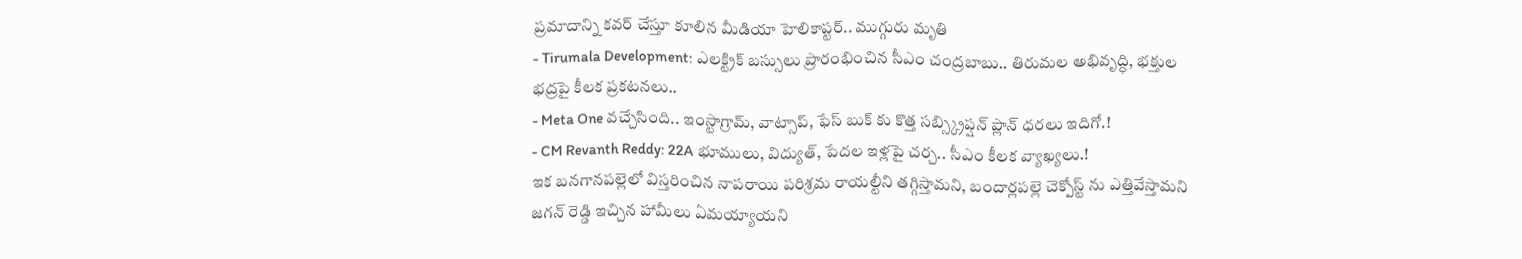ప్రమాదాన్ని కవర్ చేస్తూ కూలిన మీడియా హెలికాప్టర్.. ముగ్గురు మృతి
- Tirumala Development: ఎలక్ట్రిక్ బస్సులు ప్రారంభించిన సీఎం చంద్రబాబు.. తిరుమల అభివృద్ధి, భక్తుల భద్రపై కీలక ప్రకటనలు..
- Meta One వచ్చేసింది.. ఇంస్టాగ్రామ్, వాట్సాప్, ఫేస్ బుక్ కు కొత్త సబ్స్క్రిప్షన్ ప్లాన్ ధరలు ఇదిగో.!
- CM Revanth Reddy: 22A భూములు, విద్యుత్, పేదల ఇళ్లపై చర్చ.. సీఎం కీలక వ్యాఖ్యలు.!
ఇక బనగానపల్లెలో విస్తరించిన నాపరాయి పరిశ్రమ రాయల్టీని తగ్గిస్తామని, బందార్లపల్లె చెక్పోస్ట్ ను ఎత్తివేస్తామని జగన్ రెడ్డి ఇచ్చిన హామీలు ఏమయ్యాయని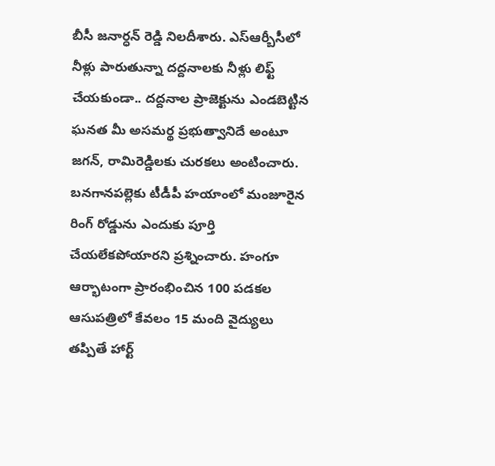బీసీ జనార్ధన్ రెడ్డి నిలదీశారు. ఎస్ఆర్బీసీలో నీళ్లు పారుతున్నా దద్దనాలకు నీళ్లు లిఫ్ట్ చేయకుండా.. దద్దనాల ప్రాజెక్టును ఎండబెట్టిన ఘనత మీ అసమర్థ ప్రభుత్వానిదే అంటూ జగన్, రామిరెడ్డిలకు చురకలు అంటించారు. బనగానపల్లెకు టీడీపీ హయాంలో మంజూరైన రింగ్ రోడ్డును ఎందుకు పూర్తి చేయలేకపోయారని ప్రశ్నించారు. హంగూ ఆర్భాటంగా ప్రారంభించిన 100 పడకల ఆసుపత్రిలో కేవలం 15 మంది వైద్యులు తప్పితే హార్ట్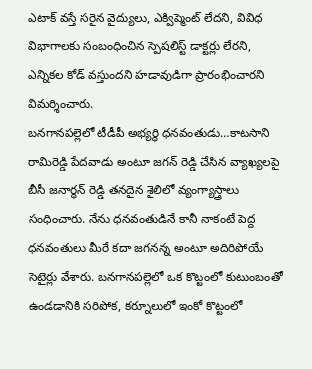ఎటాక్ వస్తే సరైన వైద్యులు, ఎక్విప్మెంట్ లేదని, వివిధ విభాగాలకు సంబంధించిన స్పెషలిస్ట్ డాక్టర్లు లేరని, ఎన్నికల కోడ్ వస్తుందని హడావుడిగా ప్రారంభించారని విమర్శించారు.
బనగానపల్లెలో టీడీపీ అభ్యర్థి ధనవంతుడు…కాటసాని రామిరెడ్డి పేదవాడు అంటూ జగన్ రెడ్డి చేసిన వ్యాఖ్యలపై బీసీ జనార్ధన్ రెడ్డి తనదైన శైలిలో వ్యంగ్యాస్త్రాలు సంధించారు. నేను ధనవంతుడినే కానీ నాకంటే పెద్ద ధనవంతులు మీరే కదా జగనన్న అంటూ అదిరిపోయే సెటైర్లు వేశారు. బనగానపల్లెలో ఒక కొట్టంలో కుటుంబంతో ఉండడానికి సరిపోక, కర్నూలులో ఇంకో కొట్టంలో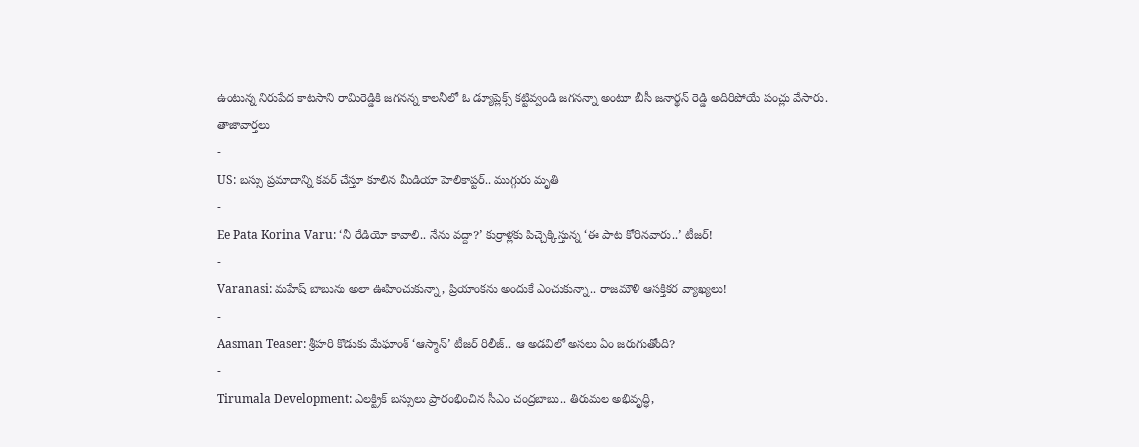ఉంటున్న నిరుపేద కాటసాని రామిరెడ్డికి జగనన్న కాలనీలో ఓ డ్యూప్లెక్స్ కట్టివ్వండి జగనన్నా అంటూ బీసీ జనార్థన్ రెడ్డి అదిరిపోయే పంచ్లు వేసారు.
తాజావార్తలు
-
US: బస్సు ప్రమాదాన్ని కవర్ చేస్తూ కూలిన మీడియా హెలికాప్టర్.. ముగ్గురు మృతి
-
Ee Pata Korina Varu: ‘నీ రేడియో కావాలి.. నేను వద్దా?’ కుర్రాళ్లకు పిచ్చెక్కిస్తున్న ‘ఈ పాట కోరినవారు..’ టీజర్!
-
Varanasi: మహేష్ బాబును అలా ఊహించుకున్నా, ప్రియాంకను అందుకే ఎంచుకున్నా.. రాజమౌళి ఆసక్తికర వ్యాఖ్యలు!
-
Aasman Teaser: శ్రీహరి కొడుకు మేఘాంశ్ ‘ఆస్మాన్’ టీజర్ రిలీజ్.. ఆ అడవిలో అసలు ఏం జరుగుతోంది?
-
Tirumala Development: ఎలక్ట్రిక్ బస్సులు ప్రారంభించిన సీఎం చంద్రబాబు.. తిరుమల అభివృద్ధి,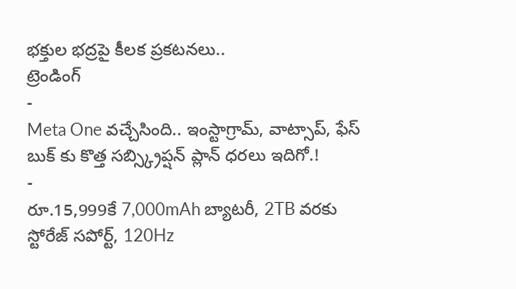భక్తుల భద్రపై కీలక ప్రకటనలు..
ట్రెండింగ్
-
Meta One వచ్చేసింది.. ఇంస్టాగ్రామ్, వాట్సాప్, ఫేస్ బుక్ కు కొత్త సబ్స్క్రిప్షన్ ప్లాన్ ధరలు ఇదిగో.!
-
రూ.15,999కే 7,000mAh బ్యాటరీ, 2TB వరకు స్టోరేజ్ సపోర్ట్, 120Hz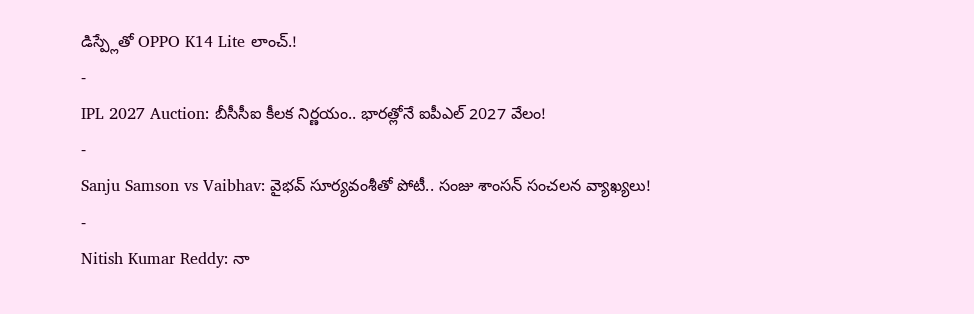డిస్ప్లేతో OPPO K14 Lite లాంచ్.!
-
IPL 2027 Auction: బీసీసీఐ కీలక నిర్ణయం.. భారత్లోనే ఐపీఎల్ 2027 వేలం!
-
Sanju Samson vs Vaibhav: వైభవ్ సూర్యవంశీతో పోటీ.. సంజు శాంసన్ సంచలన వ్యాఖ్యలు!
-
Nitish Kumar Reddy: నా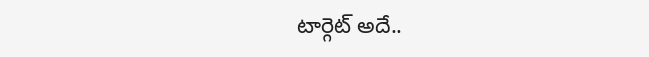టార్గెట్ అదే..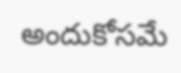అందుకోసమే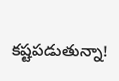కష్టపడుతున్నా!